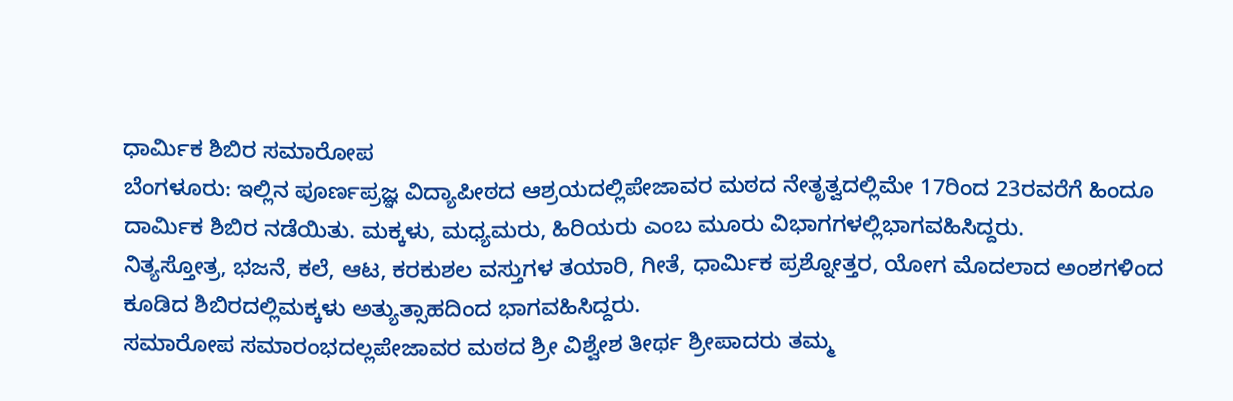ಧಾರ್ಮಿಕ ಶಿಬಿರ ಸಮಾರೋಪ
ಬೆಂಗಳೂರು: ಇಲ್ಲಿನ ಪೂರ್ಣಪ್ರಜ್ಞ ವಿದ್ಯಾಪೀಠದ ಆಶ್ರಯದಲ್ಲಿಪೇಜಾವರ ಮಠದ ನೇತೃತ್ವದಲ್ಲಿಮೇ 17ರಿಂದ 23ರವರೆಗೆ ಹಿಂದೂ ದಾರ್ಮಿಕ ಶಿಬಿರ ನಡೆಯಿತು. ಮಕ್ಕಳು, ಮಧ್ಯಮರು, ಹಿರಿಯರು ಎಂಬ ಮೂರು ವಿಭಾಗಗಳಲ್ಲಿಭಾಗವಹಿಸಿದ್ದರು.
ನಿತ್ಯಸ್ತೋತ್ರ, ಭಜನೆ, ಕಲೆ, ಆಟ, ಕರಕುಶಲ ವಸ್ತುಗಳ ತಯಾರಿ, ಗೀತೆ, ಧಾರ್ಮಿಕ ಪ್ರಶ್ನೋತ್ತರ, ಯೋಗ ಮೊದಲಾದ ಅಂಶಗಳಿಂದ ಕೂಡಿದ ಶಿಬಿರದಲ್ಲಿಮಕ್ಕಳು ಅತ್ಯುತ್ಸಾಹದಿಂದ ಭಾಗವಹಿಸಿದ್ದರು.
ಸಮಾರೋಪ ಸಮಾರಂಭದಲ್ಲಪೇಜಾವರ ಮಠದ ಶ್ರೀ ವಿಶ್ವೇಶ ತೀರ್ಥ ಶ್ರೀಪಾದರು ತಮ್ಮ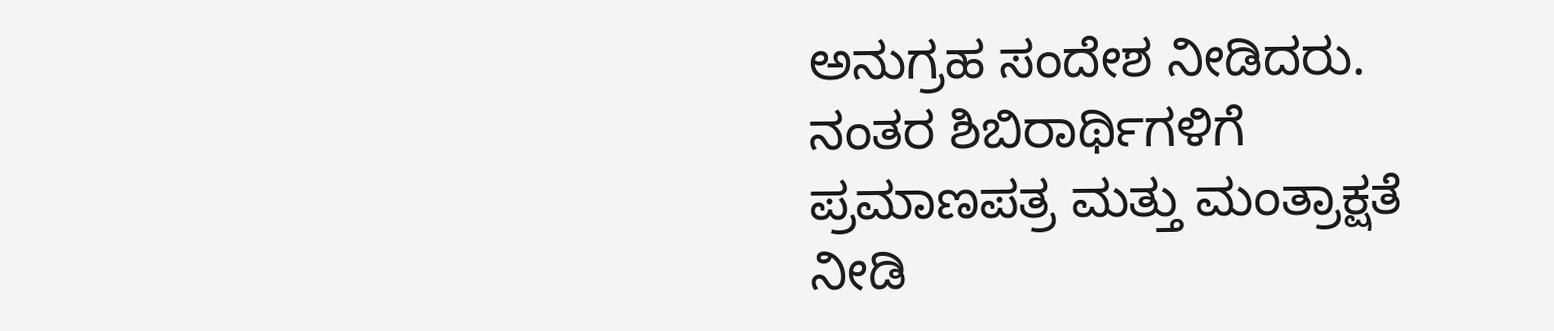ಅನುಗ್ರಹ ಸಂದೇಶ ನೀಡಿದರು. ನಂತರ ಶಿಬಿರಾರ್ಥಿಗಳಿಗೆ ಪ್ರಮಾಣಪತ್ರ ಮತ್ತು ಮಂತ್ರಾಕ್ಷತೆ ನೀಡಿ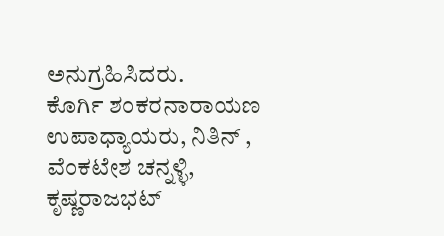ಅನುಗ್ರಹಿಸಿದರು.
ಕೊರ್ಗಿ ಶಂಕರನಾರಾಯಣ ಉಪಾಧ್ಯಾಯರು, ನಿತಿನ್ , ವೆಂಕಟೇಶ ಚನ್ನಳ್ಳಿ, ಕೃಷ್ಣರಾಜಭಟ್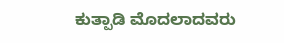ಕುತ್ಪಾಡಿ ಮೊದಲಾದವರು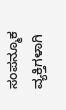ಸಂಪನ್ಮೂಕ ವ್ಯಕ್ತಿಗಳಾಗಿ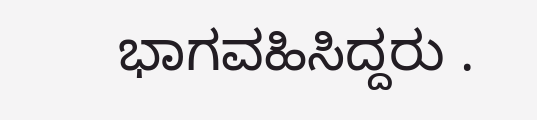ಭಾಗವಹಿಸಿದ್ದರು .